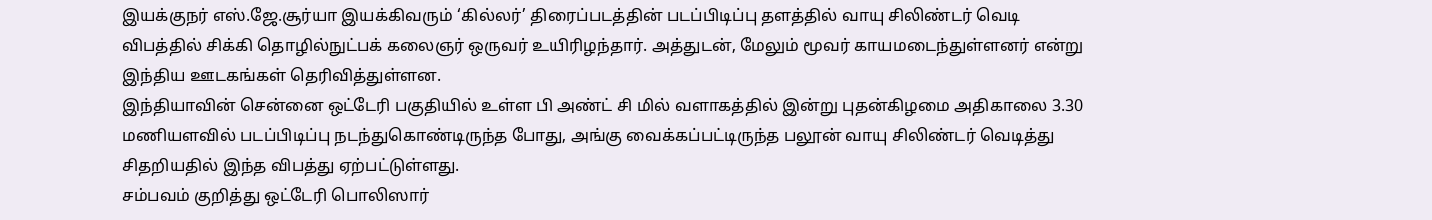இயக்குநர் எஸ்.ஜே.சூர்யா இயக்கிவரும் ‘கில்லர்’ திரைப்படத்தின் படப்பிடிப்பு தளத்தில் வாயு சிலிண்டர் வெடி விபத்தில் சிக்கி தொழில்நுட்பக் கலைஞர் ஒருவர் உயிரிழந்தார். அத்துடன், மேலும் மூவர் காயமடைந்துள்ளனர் என்று இந்திய ஊடகங்கள் தெரிவித்துள்ளன.
இந்தியாவின் சென்னை ஒட்டேரி பகுதியில் உள்ள பி அண்ட் சி மில் வளாகத்தில் இன்று புதன்கிழமை அதிகாலை 3.30 மணியளவில் படப்பிடிப்பு நடந்துகொண்டிருந்த போது, அங்கு வைக்கப்பட்டிருந்த பலூன் வாயு சிலிண்டர் வெடித்து சிதறியதில் இந்த விபத்து ஏற்பட்டுள்ளது.
சம்பவம் குறித்து ஒட்டேரி பொலிஸார்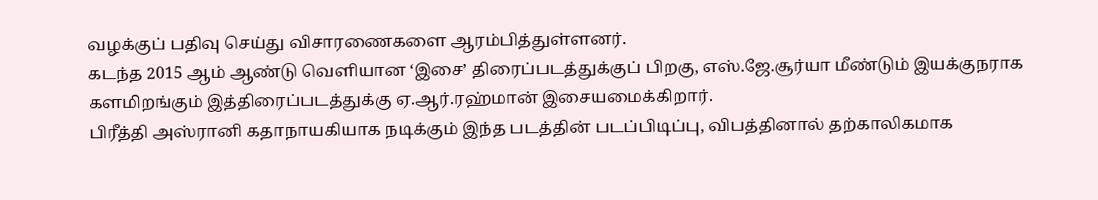வழக்குப் பதிவு செய்து விசாரணைகளை ஆரம்பித்துள்ளனர்.
கடந்த 2015 ஆம் ஆண்டு வெளியான ‘இசை’ திரைப்படத்துக்குப் பிறகு, எஸ்.ஜே.சூர்யா மீண்டும் இயக்குநராக களமிறங்கும் இத்திரைப்படத்துக்கு ஏ.ஆர்.ரஹ்மான் இசையமைக்கிறார்.
பிரீத்தி அஸ்ரானி கதாநாயகியாக நடிக்கும் இந்த படத்தின் படப்பிடிப்பு, விபத்தினால் தற்காலிகமாக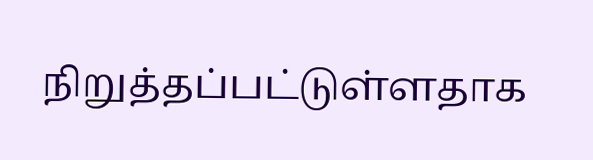நிறுத்தப்பட்டுள்ளதாக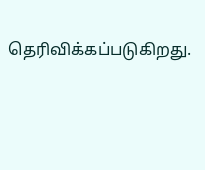தெரிவிக்கப்படுகிறது.